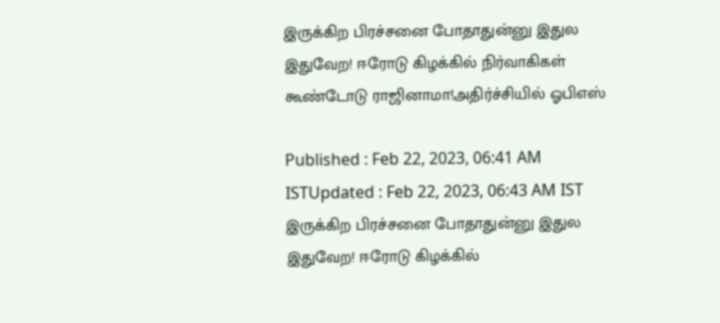இருக்கிற பிரச்சனை போதாதுன்னு இதுல இதுவேற! ஈரோடு கிழக்கில் நிர்வாகிகள் கூண்டோடு ராஜினாமா!அதிர்ச்சியில் ஓபிஎஸ்

Published : Feb 22, 2023, 06:41 AM ISTUpdated : Feb 22, 2023, 06:43 AM IST
இருக்கிற பிரச்சனை போதாதுன்னு இதுல இதுவேற! ஈரோடு கிழக்கில்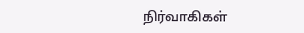நிர்வாகிகள்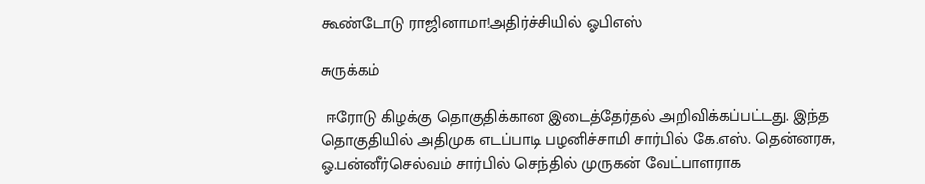கூண்டோடு ராஜினாமா!அதிர்ச்சியில் ஓபிஎஸ்

சுருக்கம்

 ஈரோடு கிழக்கு தொகுதிக்கான இடைத்தேர்தல் அறிவிக்கப்பட்டது. இந்த தொகுதியில் அதிமுக எடப்பாடி பழனிச்சாமி சார்பில் கே.எஸ். தென்னரசு, ஓ.பன்னீர்செல்வம் சார்பில் செந்தில் முருகன் வேட்பாளராக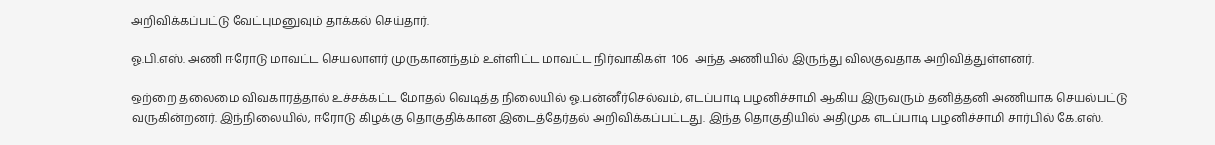அறிவிக்கப்பட்டு வேட்புமனுவும் தாக்கல் செய்தார்.

ஓ.பி.எஸ். அணி ஈரோடு மாவட்ட செயலாளர் முருகானந்தம் உள்ளிட்ட மாவட்ட நிர்வாகிகள்  106  அந்த அணியில் இருந்து விலகுவதாக அறிவித்துள்ளனர்.

ஒற்றை தலைமை விவகாரத்தால் உச்சக்கட்ட மோதல் வெடித்த நிலையில் ஓ.பன்னீர்செல்வம், எடப்பாடி பழனிச்சாமி ஆகிய இருவரும் தனித்தனி அணியாக செயல்பட்டு வருகின்றனர். இந்நிலையில், ஈரோடு கிழக்கு தொகுதிக்கான இடைத்தேர்தல் அறிவிக்கப்பட்டது. இந்த தொகுதியில் அதிமுக எடப்பாடி பழனிச்சாமி சார்பில் கே.எஸ்.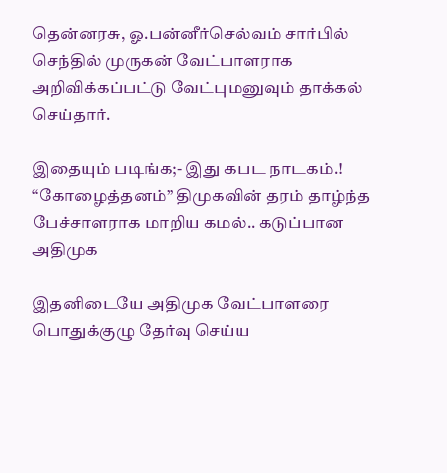தென்னரசு, ஓ.பன்னீர்செல்வம் சார்பில் செந்தில் முருகன் வேட்பாளராக அறிவிக்கப்பட்டு வேட்புமனுவும் தாக்கல் செய்தார்.

இதையும் படிங்க;- இது கபட நாடகம்.! “கோழைத்தனம்” திமுகவின் தரம் தாழ்ந்த பேச்சாளராக மாறிய கமல்.. கடுப்பான அதிமுக

இதனிடையே அதிமுக வேட்பாளரை பொதுக்குழு தேர்வு செய்ய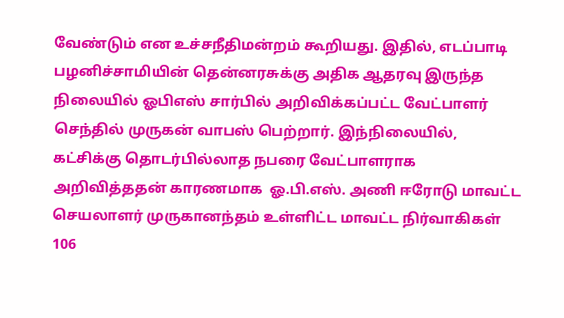வேண்டும் என உச்சநீதிமன்றம் கூறியது. இதில், எடப்பாடி பழனிச்சாமியின் தென்னரசுக்கு அதிக ஆதரவு இருந்த நிலையில் ஓபிஎஸ் சார்பில் அறிவிக்கப்பட்ட வேட்பாளர் செந்தில் முருகன் வாபஸ் பெற்றார். இந்நிலையில், கட்சிக்கு தொடர்பில்லாத நபரை வேட்பாளராக அறிவித்ததன் காரணமாக  ஓ.பி.எஸ். அணி ஈரோடு மாவட்ட செயலாளர் முருகானந்தம் உள்ளிட்ட மாவட்ட நிர்வாகிகள் 106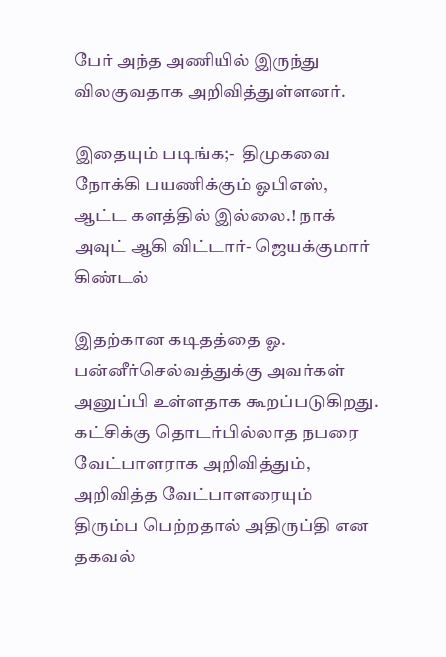பேர் அந்த அணியில் இருந்து விலகுவதாக அறிவித்துள்ளனர்.

இதையும் படிங்க;-  திமுகவை நோக்கி பயணிக்கும் ஓபிஎஸ், ஆட்ட களத்தில் இல்லை.! நாக் அவுட் ஆகி விட்டார்- ஜெயக்குமார் கிண்டல்

இதற்கான கடிதத்தை ஓ. பன்னீர்செல்வத்துக்கு அவர்கள் அனுப்பி உள்ளதாக கூறப்படுகிறது. கட்சிக்கு தொடர்பில்லாத நபரை வேட்பாளராக அறிவித்தும், அறிவித்த வேட்பாளரையும் திரும்ப பெற்றதால் அதிருப்தி என தகவல்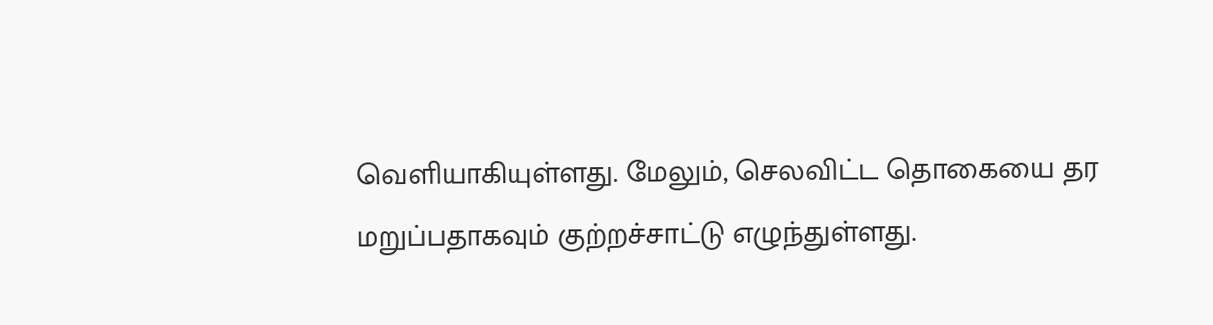வெளியாகியுள்ளது. மேலும், செலவிட்ட தொகையை தர மறுப்பதாகவும் குற்றச்சாட்டு எழுந்துள்ளது.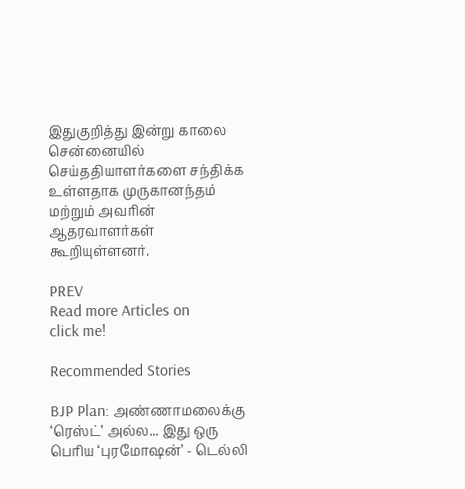இதுகுறித்து இன்று காலை சென்னையில் செய்ததியாளர்களை சந்திக்க உள்ளதாக முருகானந்தம் மற்றும் அவரின் ஆதரவாளர்கள் கூறியுள்ளனர்.

PREV
Read more Articles on
click me!

Recommended Stories

BJP Plan: அண்ணாமலைக்கு ‘ரெஸ்ட்’ அல்ல... இது ஒரு பெரிய ‘புரமோஷன்’ - டெல்லி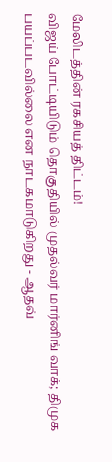மேலிடத்தின் ரகசியத் திட்டம்!
விஜய் போட்டியிடும் தொகுதியில் முதல்வர் மார்னிங் வாக்; திமுக பயப்படவில்லை என நாடகமாடுகிறது - ஆதவ்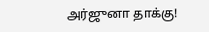அர்ஜுனா தாக்கு!